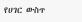የሀገር ውስጥ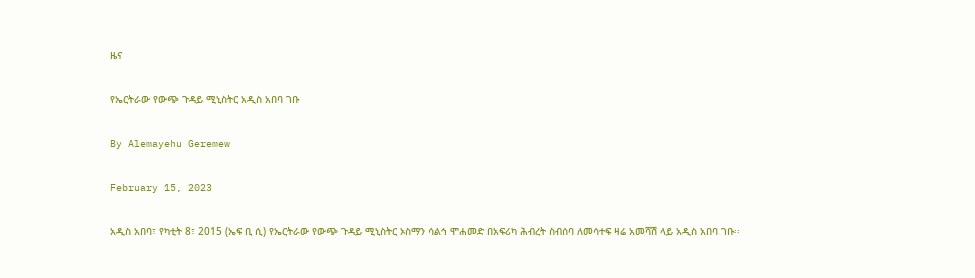ዜና

የኤርትራው የውጭ ጉዳይ ሚኒስትር አዲስ አበባ ገቡ

By Alemayehu Geremew

February 15, 2023

አዲስ አበባ፣ የካቲት 8፣ 2015 (ኤፍ ቢ ሲ) የኤርትራው የውጭ ጉዳይ ሚኒስትር ኦስማን ሳልኅ ሞሐመድ በአፍሪካ ሕብረት ስብሰባ ለመሳተፍ ዛሬ አመሻሽ ላይ አዲስ አበባ ገቡ፡፡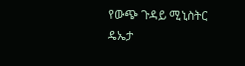የውጭ ጉዳይ ሚኒስትር ዴኤታ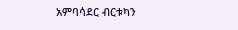አምባሳደር ብርቱካን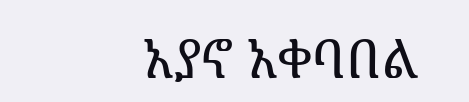አያኖ አቀባበል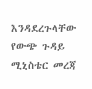እንዳደረጉላቸው የውጭ ጉዳይ ሚኒስቴር መረጃ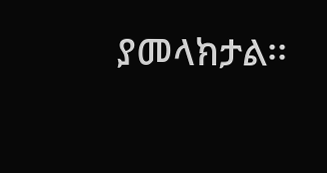ያመላክታል፡፡